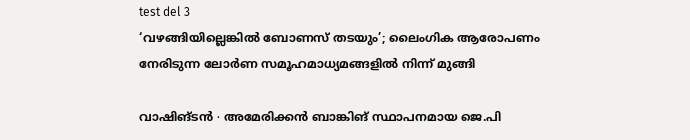test del 3
‘വഴങ്ങിയില്ലെങ്കിൽ ബോണസ് തടയും’; ലൈംഗിക ആരോപണം നേരിടുന്ന ലോർണ സമൂഹമാധ്യമങ്ങളിൽ നിന്ന് മുങ്ങി

വാഷിങ്ടൻ ∙ അമേരിക്കൻ ബാങ്കിങ് സ്ഥാപനമായ ജെ.പി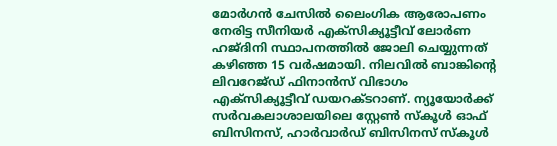മോർഗൻ ചേസിൽ ലൈംഗിക ആരോപണം നേരിട്ട സീനിയർ എക്സിക്യൂട്ടീവ് ലോർണ ഹജ്ദിനി സ്ഥാപനത്തിൽ ജോലി ചെയ്യുന്നത് കഴിഞ്ഞ 15 വർഷമായി. നിലവിൽ ബാങ്കിന്റെ ലിവറേജ്ഡ് ഫിനാൻസ് വിഭാഗം എക്സിക്യൂട്ടീവ് ഡയറക്ടറാണ്. ന്യൂയോർക്ക് സർവകലാശാലയിലെ സ്റ്റേൺ സ്കൂൾ ഓഫ് ബിസിനസ്, ഹാർവാർഡ് ബിസിനസ് സ്കൂൾ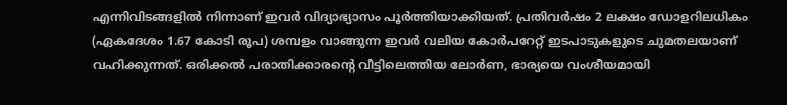എന്നിവിടങ്ങളിൽ നിന്നാണ് ഇവർ വിദ്യാഭ്യാസം പൂർത്തിയാക്കിയത്. പ്രതിവർഷം 2 ലക്ഷം ഡോളറിലധികം (ഏകദേശം 1.67 കോടി രൂപ) ശമ്പളം വാങ്ങുന്ന ഇവർ വലിയ കോർപറേറ്റ് ഇടപാടുകളുടെ ചുമതലയാണ് വഹിക്കുന്നത്. ഒരിക്കൽ പരാതിക്കാരന്റെ വീട്ടിലെത്തിയ ലോർണ, ഭാര്യയെ വംശീയമായി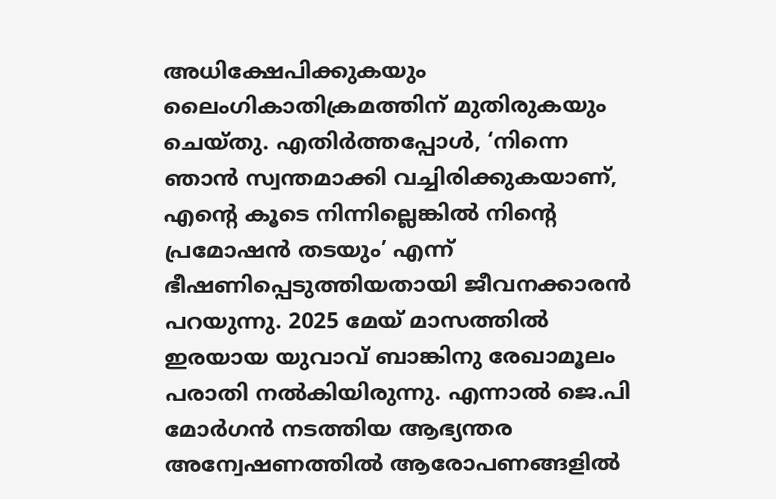അധിക്ഷേപിക്കുകയും ലൈംഗികാതിക്രമത്തിന് മുതിരുകയും ചെയ്തു. എതിർത്തപ്പോൾ, ‘നിന്നെ ഞാൻ സ്വന്തമാക്കി വച്ചിരിക്കുകയാണ്, എന്റെ കൂടെ നിന്നില്ലെങ്കിൽ നിന്റെ പ്രമോഷൻ തടയും’ എന്ന് ഭീഷണിപ്പെടുത്തിയതായി ജീവനക്കാരൻ പറയുന്നു. 2025 മേയ് മാസത്തിൽ ഇരയായ യുവാവ് ബാങ്കിനു രേഖാമൂലം പരാതി നൽകിയിരുന്നു. എന്നാൽ ജെ.പി മോർഗൻ നടത്തിയ ആഭ്യന്തര അന്വേഷണത്തിൽ ആരോപണങ്ങളിൽ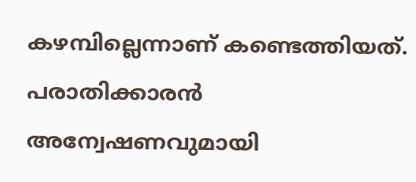കഴമ്പില്ലെന്നാണ് കണ്ടെത്തിയത്. പരാതിക്കാരൻ അന്വേഷണവുമായി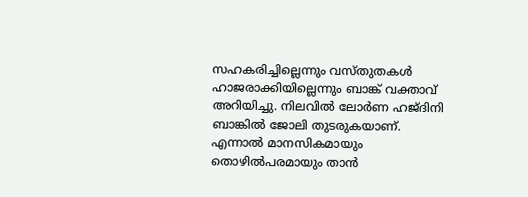സഹകരിച്ചില്ലെന്നും വസ്തുതകൾ ഹാജരാക്കിയില്ലെന്നും ബാങ്ക് വക്താവ് അറിയിച്ചു. നിലവിൽ ലോർണ ഹജ്ദിനി ബാങ്കിൽ ജോലി തുടരുകയാണ്. എന്നാൽ മാനസികമായും തൊഴിൽപരമായും താൻ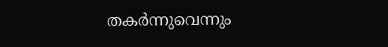തകർന്നുവെന്നും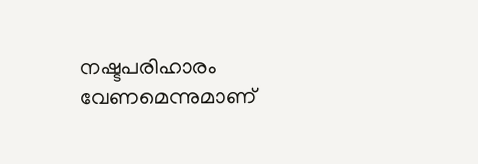നഷ്ടപരിഹാരം വേണമെന്നുമാണ്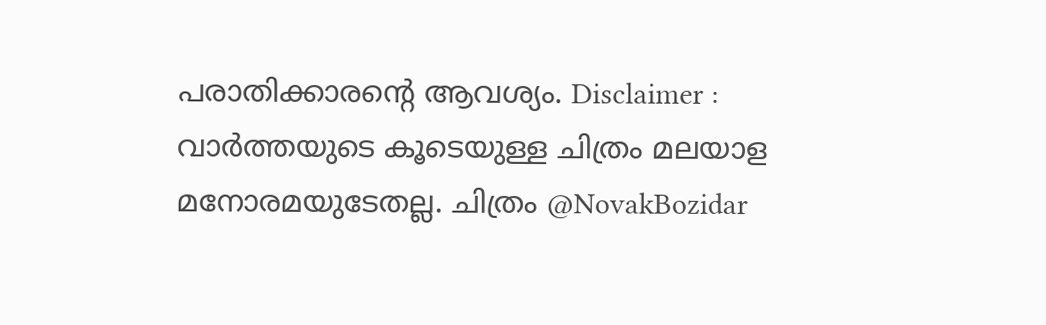പരാതിക്കാരന്റെ ആവശ്യം. Disclaimer : വാർത്തയുടെ കൂടെയുള്ള ചിത്രം മലയാള മനോരമയുടേതല്ല. ചിത്രം @NovakBozidar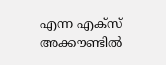എന്ന എക്സ് അക്കൗണ്ടിൽ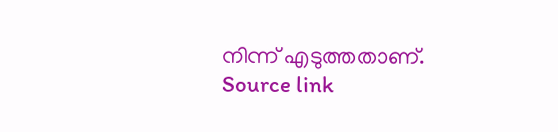നിന്ന് എടുത്തതാണ്.
Source link